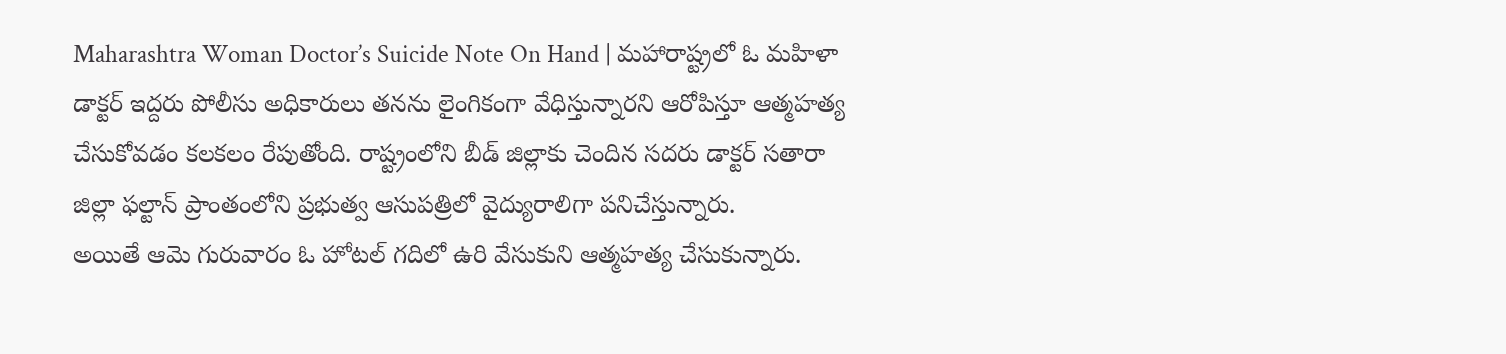Maharashtra Woman Doctor’s Suicide Note On Hand | మహారాష్ట్రలో ఓ మహిళా డాక్టర్ ఇద్దరు పోలీసు అధికారులు తనను లైంగికంగా వేధిస్తున్నారని ఆరోపిస్తూ ఆత్మహత్య చేసుకోవడం కలకలం రేపుతోంది. రాష్ట్రంలోని బీడ్ జిల్లాకు చెందిన సదరు డాక్టర్ సతారా జిల్లా ఫల్టాన్ ప్రాంతంలోని ప్రభుత్వ ఆసుపత్రిలో వైద్యురాలిగా పనిచేస్తున్నారు.
అయితే ఆమె గురువారం ఓ హోటల్ గదిలో ఉరి వేసుకుని ఆత్మహత్య చేసుకున్నారు.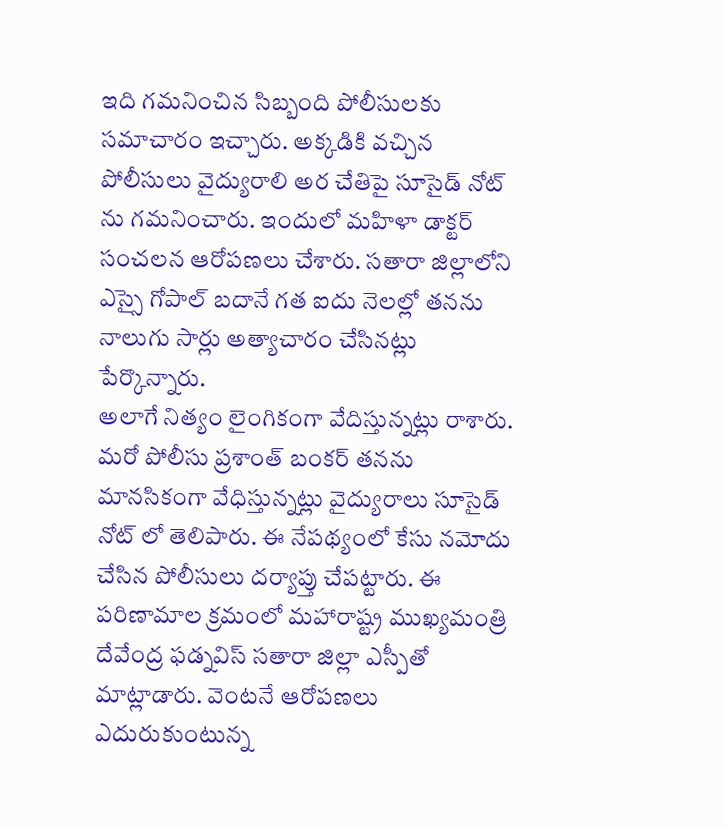ఇది గమనించిన సిబ్బంది పోలీసులకు సమాచారం ఇచ్చారు. అక్కడికి వచ్చిన పోలీసులు వైద్యురాలి అర చేతిపై సూసైడ్ నోట్ ను గమనించారు. ఇందులో మహిళా డాక్టర్ సంచలన ఆరోపణలు చేశారు. సతారా జిల్లాలోని ఎస్సై గోపాల్ బదానే గత ఐదు నెలల్లో తనను నాలుగు సార్లు అత్యాచారం చేసినట్లు పేర్కొన్నారు.
అలాగే నిత్యం లైంగికంగా వేదిస్తున్నట్లు రాశారు. మరో పోలీసు ప్రశాంత్ బంకర్ తనను మానసికంగా వేధిస్తున్నట్లు వైద్యురాలు సూసైడ్ నోట్ లో తెలిపారు. ఈ నేపథ్యంలో కేసు నమోదు చేసిన పోలీసులు దర్యాప్తు చేపట్టారు. ఈ పరిణామాల క్రమంలో మహారాష్ట్ర ముఖ్యమంత్రి దేవేంద్ర ఫడ్నవిస్ సతారా జిల్లా ఎస్పీతో మాట్లాడారు. వెంటనే ఆరోపణలు ఎదురుకుంటున్న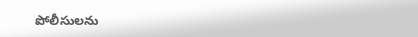పోలీసులను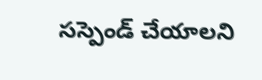సస్పెండ్ చేయాలని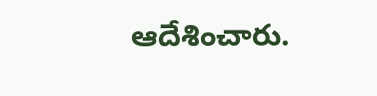ఆదేశించారు.